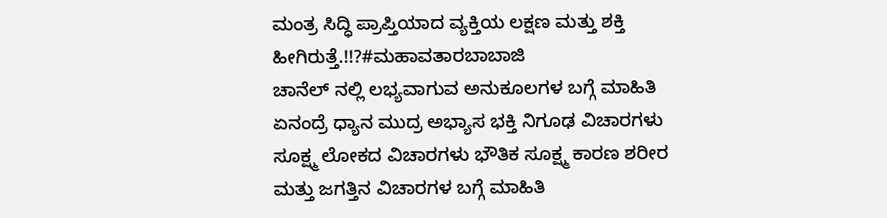ಮಂತ್ರ ಸಿದ್ಧಿ ಪ್ರಾಪ್ತಿಯಾದ ವ್ಯಕ್ತಿಯ ಲಕ್ಷಣ ಮತ್ತು ಶಕ್ತಿ ಹೀಗಿರುತ್ತೆ.!!?#ಮಹಾವತಾರಬಾಬಾಜಿ
ಚಾನೆಲ್ ನಲ್ಲಿ ಲಭ್ಯವಾಗುವ ಅನುಕೂಲಗಳ ಬಗ್ಗೆ ಮಾಹಿತಿ ಏನಂದ್ರೆ ಧ್ಯಾನ ಮುದ್ರ ಅಭ್ಯಾಸ ಭಕ್ತಿ ನಿಗೂಢ ವಿಚಾರಗಳು ಸೂಕ್ಷ್ಮ ಲೋಕದ ವಿಚಾರಗಳು ಭೌತಿಕ ಸೂಕ್ಷ್ಮ ಕಾರಣ ಶರೀರ ಮತ್ತು ಜಗತ್ತಿನ ವಿಚಾರಗಳ ಬಗ್ಗೆ ಮಾಹಿತಿ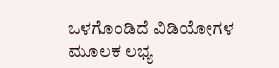ಒಳಗೊಂಡಿದೆ ವಿಡಿಯೋಗಳ ಮೂಲಕ ಲಭ್ಯ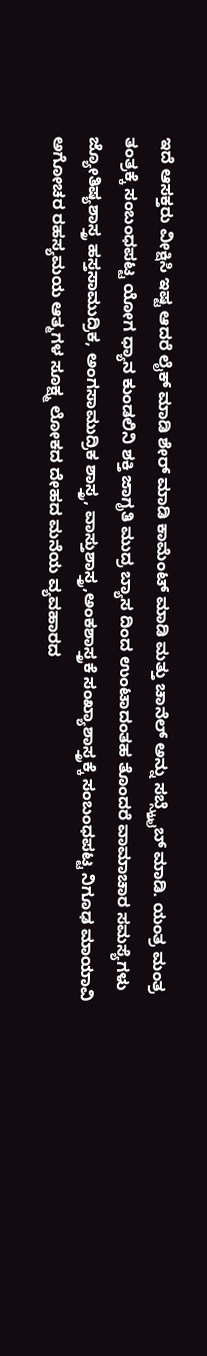ಇದೆ ಆಸಕ್ತರು ವೀಕ್ಷಿಸಿ ಇಷ್ಟ ಆದರೆ ಲೈಕ್ ಮಾಡಿ ಶೇರ್ ಮಾಡಿ ಕಾಮೆಂಟ್ ಮಾಡಿ ಮತ್ತು ಚಾನೆಲ್ ಅನ್ನು ಸಬ್ಸ್ಕ್ರೈಬ್ ಮಾಡಿ. ಯಂತ್ರ ಮಂತ್ರ ತಂತ್ರಕ್ಕೆ ಸಂಬಂಧಪಟ್ಟ ಯೋಗ ಧ್ಯಾನ ಕುಂಡಲಿನಿ ಶಕ್ತಿ ಜಾಗೃತಿ ಮುದ್ರ ಬ್ಯಾಸ ದಿಂದ ಉಂಟಾದಂತಹ ತೊಂದರೆ ವಾಮಾಚಾರ ಸಮಸ್ಯೆಗಳು ಜ್ಯೋತಿಷ್ಯಶಾಸ್ತ್ರ ಹಸ್ತಸಾಮುದ್ರಿಕ, ಅಂಗಸಾಮುದ್ರಿಕ ಶಾಸ್ತ್ರ, ವಾಸ್ತುಶಾಸ್ತ್ರ,ಅಂಕಶಾಸ್ತ್ರಕೆ ಸಂಖ್ಯಾಶಾಸ್ತ್ರಕ್ಕೆ ಸಂಬಂಧಪಟ್ಟ ನಿಗೂಢ ಮಾಯಾವಿ ಅಗೋಚರ ರಹಸ್ಯಮಯ ಆತ್ಮಗಳ ಸೂಕ್ಷ್ಮ ಲೋಕದ ದೇಹದ ಮನೆಯ ವ್ಯವಹಾರದ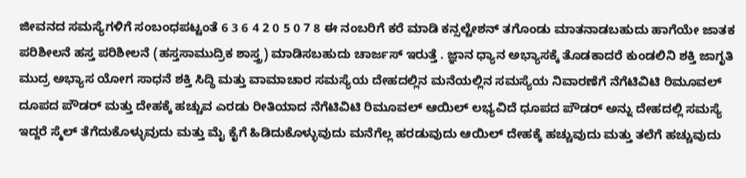ಜೀವನದ ಸಮಸ್ಯೆಗಳಿಗೆ ಸಂಬಂಧಪಟ್ಟಂತೆ 6 3 6 4 2 0 5 0 7 8 ಈ ನಂಬರಿಗೆ ಕರೆ ಮಾಡಿ ಕನ್ಸಲ್ಟೇಶನ್ ತಗೊಂಡು ಮಾತನಾಡಬಹುದು ಹಾಗೆಯೇ ಜಾತಕ ಪರಿಶೀಲನೆ ಹಸ್ತ ಪರಿಶೀಲನೆ (ಹಸ್ತಸಾಮುದ್ರಿಕ ಶಾಸ್ತ್ರ) ಮಾಡಿಸಬಹುದು ಚಾರ್ಜಸ್ ಇರುತ್ತೆ . ಜ್ಞಾನ ಧ್ಯಾನ ಅಭ್ಯಾಸಕ್ಕೆ ತೊಡಕಾದರೆ ಕುಂಡಲಿನಿ ಶಕ್ತಿ ಜಾಗೃತಿ ಮುದ್ರ ಅಭ್ಯಾಸ ಯೋಗ ಸಾಧನೆ ಶಕ್ತಿ ಸಿದ್ಧಿ ಮತ್ತು ವಾಮಾಚಾರ ಸಮಸ್ಯೆಯ ದೇಹದಲ್ಲಿನ ಮನೆಯಲ್ಲಿನ ಸಮಸ್ಯೆಯ ನಿವಾರಣೆಗೆ ನೆಗೆಟಿವಿಟಿ ರಿಮೂವಲ್ ದೂಪದ ಪೌಡರ್ ಮತ್ತು ದೇಹಕ್ಕೆ ಹಚ್ಚುವ ಎರಡು ರೀತಿಯಾದ ನೆಗೆಟಿವಿಟಿ ರಿಮೂವಲ್ ಆಯಿಲ್ ಲಭ್ಯವಿದೆ ಧೂಪದ ಪೌಡರ್ ಅನ್ನು ದೇಹದಲ್ಲಿ ಸಮಸ್ಯೆ ಇದ್ದರೆ ಸ್ಮೆಲ್ ತೆಗೆದುಕೊಳ್ಳುವುದು ಮತ್ತು ಮೈ ಕೈಗೆ ಹಿಡಿದುಕೊಳ್ಳುವುದು ಮನೆಗೆಲ್ಲ ಹರಡುವುದು ಆಯಿಲ್ ದೇಹಕ್ಕೆ ಹಚ್ಚುವುದು ಮತ್ತು ತಲೆಗೆ ಹಚ್ಚುವುದು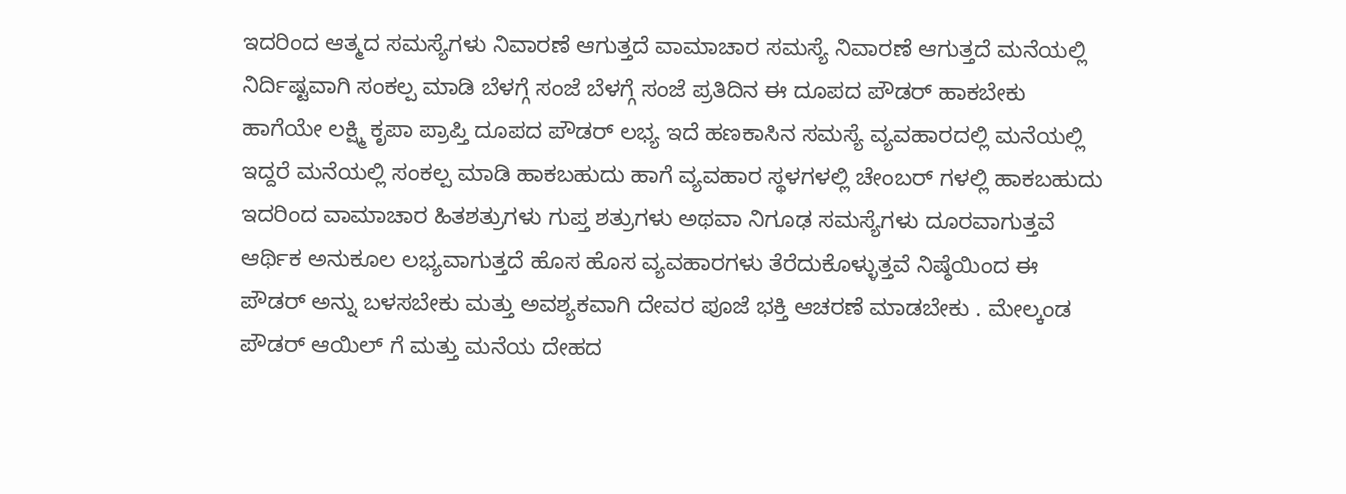ಇದರಿಂದ ಆತ್ಮದ ಸಮಸ್ಯೆಗಳು ನಿವಾರಣೆ ಆಗುತ್ತದೆ ವಾಮಾಚಾರ ಸಮಸ್ಯೆ ನಿವಾರಣೆ ಆಗುತ್ತದೆ ಮನೆಯಲ್ಲಿ ನಿರ್ದಿಷ್ಟವಾಗಿ ಸಂಕಲ್ಪ ಮಾಡಿ ಬೆಳಗ್ಗೆ ಸಂಜೆ ಬೆಳಗ್ಗೆ ಸಂಜೆ ಪ್ರತಿದಿನ ಈ ದೂಪದ ಪೌಡರ್ ಹಾಕಬೇಕು ಹಾಗೆಯೇ ಲಕ್ಷ್ಮಿ ಕೃಪಾ ಪ್ರಾಪ್ತಿ ದೂಪದ ಪೌಡರ್ ಲಭ್ಯ ಇದೆ ಹಣಕಾಸಿನ ಸಮಸ್ಯೆ ವ್ಯವಹಾರದಲ್ಲಿ ಮನೆಯಲ್ಲಿ ಇದ್ದರೆ ಮನೆಯಲ್ಲಿ ಸಂಕಲ್ಪ ಮಾಡಿ ಹಾಕಬಹುದು ಹಾಗೆ ವ್ಯವಹಾರ ಸ್ಥಳಗಳಲ್ಲಿ ಚೇಂಬರ್ ಗಳಲ್ಲಿ ಹಾಕಬಹುದು ಇದರಿಂದ ವಾಮಾಚಾರ ಹಿತಶತ್ರುಗಳು ಗುಪ್ತ ಶತ್ರುಗಳು ಅಥವಾ ನಿಗೂಢ ಸಮಸ್ಯೆಗಳು ದೂರವಾಗುತ್ತವೆ ಆರ್ಥಿಕ ಅನುಕೂಲ ಲಭ್ಯವಾಗುತ್ತದೆ ಹೊಸ ಹೊಸ ವ್ಯವಹಾರಗಳು ತೆರೆದುಕೊಳ್ಳುತ್ತವೆ ನಿಷ್ಠೆಯಿಂದ ಈ ಪೌಡರ್ ಅನ್ನು ಬಳಸಬೇಕು ಮತ್ತು ಅವಶ್ಯಕವಾಗಿ ದೇವರ ಪೂಜೆ ಭಕ್ತಿ ಆಚರಣೆ ಮಾಡಬೇಕು . ಮೇಲ್ಕಂಡ ಪೌಡರ್ ಆಯಿಲ್ ಗೆ ಮತ್ತು ಮನೆಯ ದೇಹದ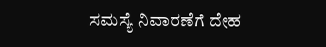ಸಮಸ್ಯೆ ನಿವಾರಣೆಗೆ ದೇಹ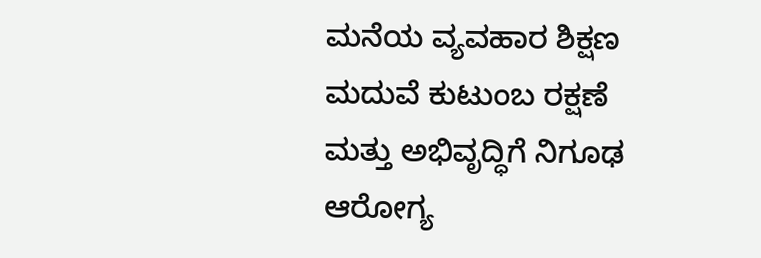ಮನೆಯ ವ್ಯವಹಾರ ಶಿಕ್ಷಣ ಮದುವೆ ಕುಟುಂಬ ರಕ್ಷಣೆ ಮತ್ತು ಅಭಿವೃದ್ಧಿಗೆ ನಿಗೂಢ ಆರೋಗ್ಯ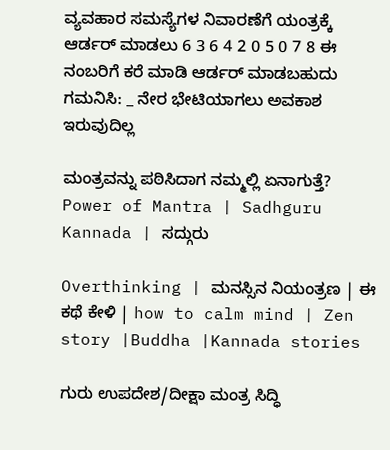ವ್ಯವಹಾರ ಸಮಸ್ಯೆಗಳ ನಿವಾರಣೆಗೆ ಯಂತ್ರಕ್ಕೆ ಆರ್ಡರ್ ಮಾಡಲು 6 3 6 4 2 0 5 0 7 8 ಈ ನಂಬರಿಗೆ ಕರೆ ಮಾಡಿ ಆರ್ಡರ್ ಮಾಡಬಹುದು ಗಮನಿಸಿ: _ ನೇರ ಭೇಟಿಯಾಗಲು ಅವಕಾಶ ಇರುವುದಿಲ್ಲ

ಮಂತ್ರವನ್ನು ಪಠಿಸಿದಾಗ ನಮ್ಮಲ್ಲಿ ಏನಾಗುತ್ತೆ? Power of Mantra | Sadhguru Kannada | ಸದ್ಗುರು

Overthinking | ಮನಸ್ಸಿನ ನಿಯಂತ್ರಣ | ಈ ಕಥೆ ಕೇಳಿ | how to calm mind | Zen story |Buddha |Kannada stories

ಗುರು ಉಪದೇಶ/ದೀಕ್ಷಾ ಮಂತ್ರ ಸಿದ್ಧಿ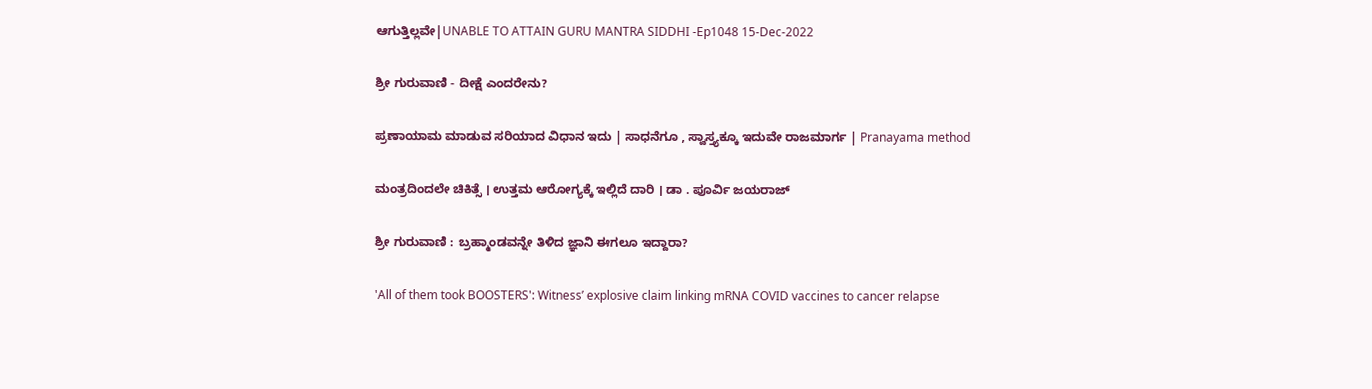ಆಗುತ್ತಿಲ್ಲವೇ|UNABLE TO ATTAIN GURU MANTRA SIDDHI -Ep1048 15-Dec-2022

ಶ್ರೀ ಗುರುವಾಣಿ - ದೀಕ್ಷೆ ಎಂದರೇನು?

ಪ್ರಣಾಯಾಮ ಮಾಡುವ ಸರಿಯಾದ ವಿಧಾನ ಇದು | ಸಾಧನೆಗೂ , ಸ್ವಾಸ್ತ್ಯಕ್ಕೂ ಇದುವೇ ರಾಜಮಾರ್ಗ | Pranayama method

ಮಂತ್ರದಿಂದಲೇ ಚಿಕಿತ್ಸೆ । ಉತ್ತಮ ಆರೋಗ್ಯಕ್ಕೆ ಇಲ್ಲಿದೆ ದಾರಿ । ಡಾ . ಪೂರ್ವಿ ಜಯರಾಜ್

ಶ್ರೀ ಗುರುವಾಣಿ : ಬ್ರಹ್ಮಾಂಡವನ್ನೇ ತಿಳಿದ ಜ್ಞಾನಿ ಈಗಲೂ ಇದ್ದಾರಾ?

'All of them took BOOSTERS': Witness’ explosive claim linking mRNA COVID vaccines to cancer relapse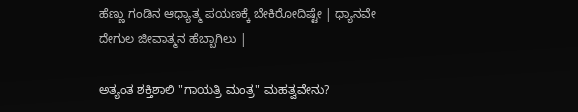ಹೆಣ್ಣು ಗಂಡಿನ ಆಧ್ಯಾತ್ಮ ಪಯಣಕ್ಕೆ ಬೇಕಿರೋದಿಷ್ಟೇ | ಧ್ಯಾನವೇ ದೇಗುಲ ಜೀವಾತ್ಮನ ಹೆಬ್ಬಾಗಿಲು |

ಅತ್ಯಂತ ಶಕ್ತಿಶಾಲಿ "ಗಾಯತ್ರಿ ಮಂತ್ರ" ಮಹತ್ವವೇನು?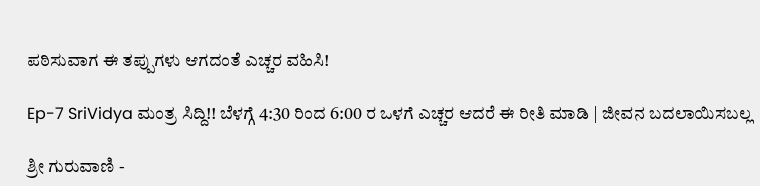ಪಠಿಸುವಾಗ ಈ ತಪ್ಪುಗಳು ಆಗದಂತೆ ಎಚ್ಚರ ವಹಿಸಿ!

Ep-7 SriVidya ಮಂತ್ರ ಸಿದ್ದಿ!! ಬೆಳಗ್ಗೆ 4:30 ರಿಂದ 6:00 ರ ಒಳಗೆ ಎಚ್ಚರ ಆದರೆ ಈ ರೀತಿ ಮಾಡಿ | ಜೀವನ ಬದಲಾಯಿಸಬಲ್ಲ

ಶ್ರೀ ಗುರುವಾಣಿ -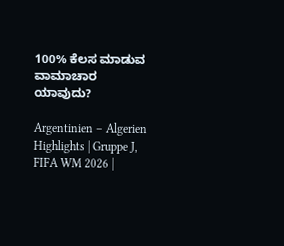100% ಕೆಲಸ ಮಾಡುವ ವಾಮಾಚಾರ ಯಾವುದು?

Argentinien – Algerien Highlights | Gruppe J, FIFA WM 2026 |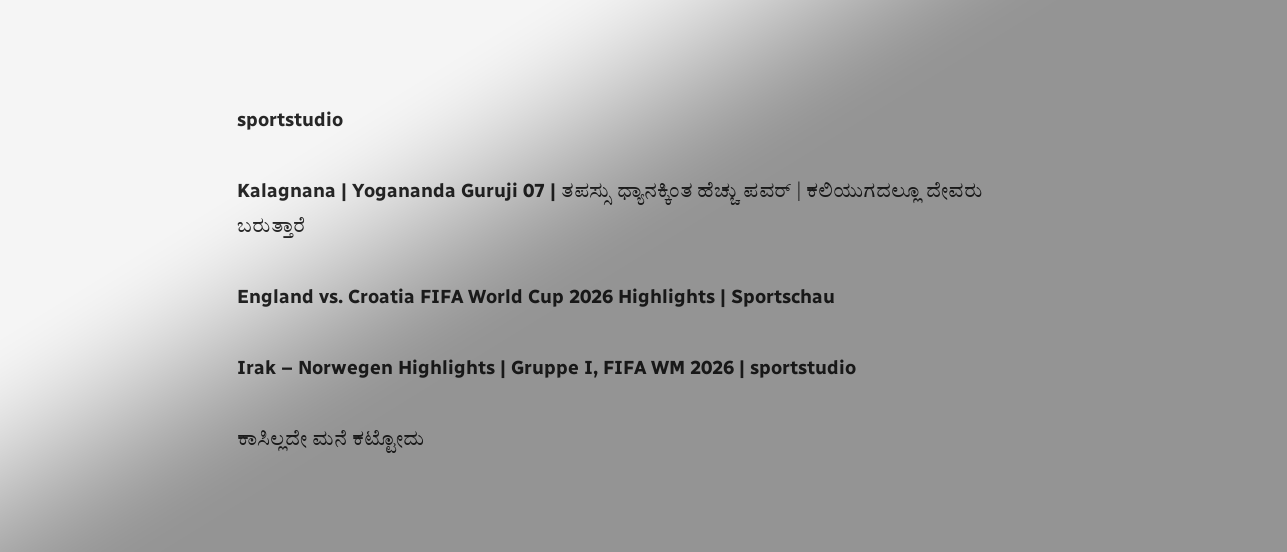sportstudio

Kalagnana | Yogananda Guruji 07 | ತಪಸ್ಸು ಧ್ಯಾನಕ್ಕಿಂತ ಹೆಚ್ಚು ಪವರ್ | ಕಲಿಯುಗದಲ್ಲೂ ದೇವರು ಬರುತ್ತಾರೆ

England vs. Croatia FIFA World Cup 2026 Highlights | Sportschau

Irak – Norwegen Highlights | Gruppe I, FIFA WM 2026 | sportstudio

ಕಾಸಿಲ್ಲದೇ ಮನೆ ಕಟ್ಟೋದು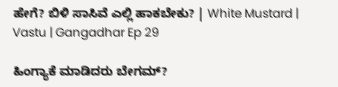ಹೇಗೆ? ಬಿಳಿ ಸಾಸಿವೆ ಎಲ್ಲಿ ಹಾಕಬೇಕು? | White Mustard | Vastu | Gangadhar Ep 29

ಹಿಂಗ್ಯಾಕೆ ಮಾಡಿದರು ಬೇಗಮ್?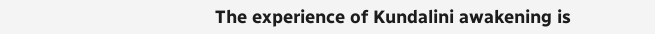The experience of Kundalini awakening is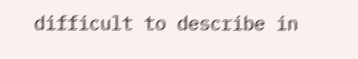difficult to describe in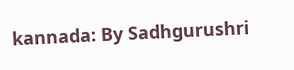kannada: By Sadhgurushri